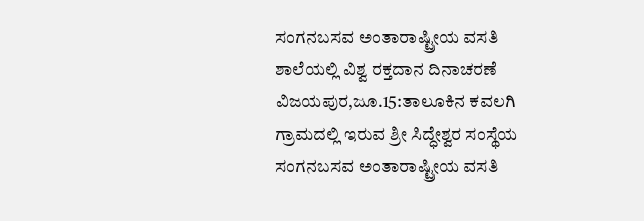ಸಂಗನಬಸವ ಅಂತಾರಾಷ್ಟ್ರೀಯ ವಸತಿ ಶಾಲೆಯಲ್ಲಿ ವಿಶ್ವ ರಕ್ತದಾನ ದಿನಾಚರಣೆ
ವಿಜಯಪುರ,ಜೂ.15:ತಾಲೂಕಿನ ಕವಲಗಿ ಗ್ರಾಮದಲ್ಲಿ ಇರುವ ಶ್ರೀ ಸಿದ್ಧೇಶ್ವರ ಸಂಸ್ಥೆಯ ಸಂಗನಬಸವ ಅಂತಾರಾಷ್ಟ್ರೀಯ ವಸತಿ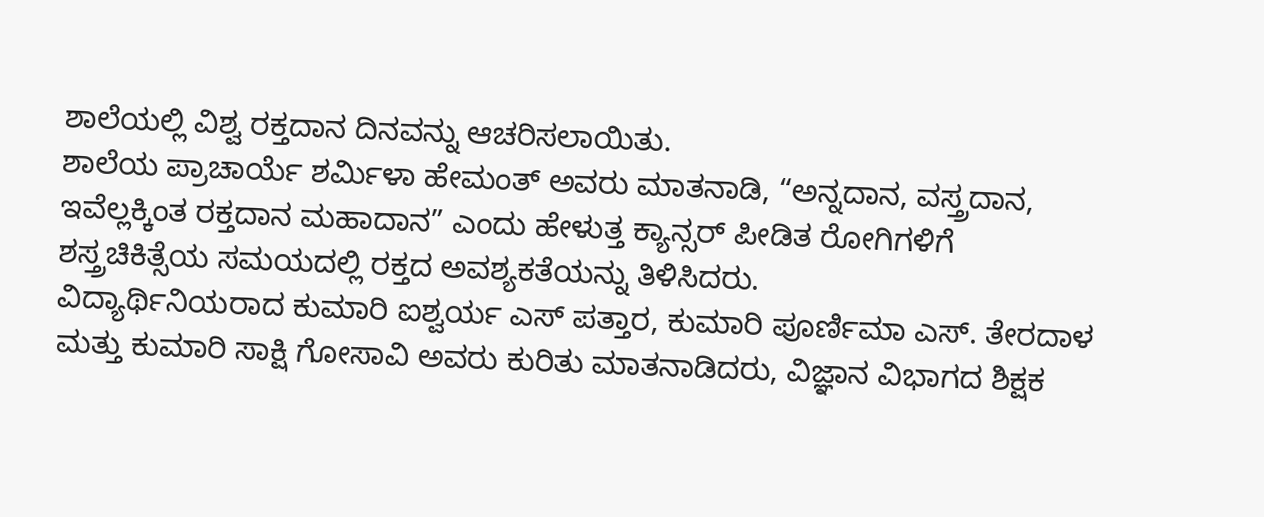ಶಾಲೆಯಲ್ಲಿ ವಿಶ್ವ ರಕ್ತದಾನ ದಿನವನ್ನು ಆಚರಿಸಲಾಯಿತು.
ಶಾಲೆಯ ಪ್ರಾಚಾರ್ಯೆ ಶರ್ಮಿಳಾ ಹೇಮಂತ್ ಅವರು ಮಾತನಾಡಿ, “ಅನ್ನದಾನ, ವಸ್ತ್ರದಾನ, ಇವೆಲ್ಲಕ್ಕಿಂತ ರಕ್ತದಾನ ಮಹಾದಾನ” ಎಂದು ಹೇಳುತ್ತ ಕ್ಯಾನ್ಸರ್ ಪೀಡಿತ ರೋಗಿಗಳಿಗೆ ಶಸ್ತ್ರಚಿಕಿತ್ಸೆಯ ಸಮಯದಲ್ಲಿ ರಕ್ತದ ಅವಶ್ಯಕತೆಯನ್ನು ತಿಳಿಸಿದರು.
ವಿದ್ಯಾರ್ಥಿನಿಯರಾದ ಕುಮಾರಿ ಐಶ್ವರ್ಯ ಎಸ್ ಪತ್ತಾರ, ಕುಮಾರಿ ಪೂರ್ಣಿಮಾ ಎಸ್. ತೇರದಾಳ ಮತ್ತು ಕುಮಾರಿ ಸಾಕ್ಷಿ ಗೋಸಾವಿ ಅವರು ಕುರಿತು ಮಾತನಾಡಿದರು, ವಿಜ್ಞಾನ ವಿಭಾಗದ ಶಿಕ್ಷಕ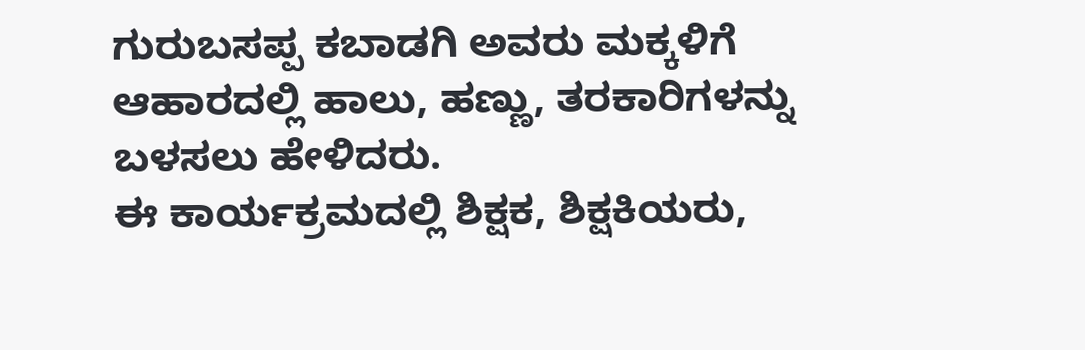ಗುರುಬಸಪ್ಪ ಕಬಾಡಗಿ ಅವರು ಮಕ್ಕಳಿಗೆ ಆಹಾರದಲ್ಲಿ ಹಾಲು, ಹಣ್ಣು, ತರಕಾರಿಗಳನ್ನು ಬಳಸಲು ಹೇಳಿದರು.
ಈ ಕಾರ್ಯಕ್ರಮದಲ್ಲಿ ಶಿಕ್ಷಕ, ಶಿಕ್ಷಕಿಯರು,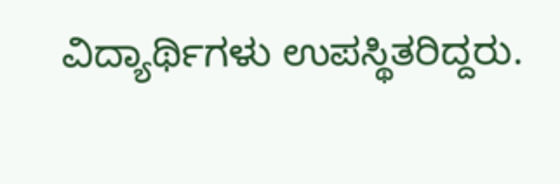ವಿದ್ಯಾರ್ಥಿಗಳು ಉಪಸ್ಥಿತರಿದ್ದರು.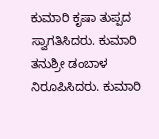ಕುಮಾರಿ ಕೃಷಾ ತುಪ್ಪದ ಸ್ವಾಗತಿಸಿದರು. ಕುಮಾರಿ ತನುಶ್ರೀ ಡಂಬಾಳ ನಿರೂಪಿಸಿದರು. ಕುಮಾರಿ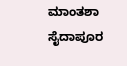ಮಾಂತಶಾ ಸೈದಾಪೂರ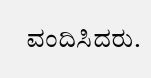ವಂದಿಸಿದರು.